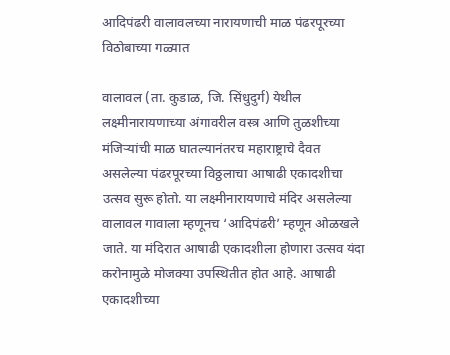आदिपंढरी वालावलच्या नारायणाची माळ पंढरपूरच्या विठोबाच्या गळ्यात

वालावल (ता. कुडाळ, जि. सिंधुदुर्ग) येथील लक्ष्मीनारायणाच्या अंगावरील वस्त्र आणि तुळशीच्या मंजिऱ्यांची माळ घातल्यानंतरच महाराष्ट्राचे दैवत असलेल्या पंढरपूरच्या विठ्ठलाचा आषाढी एकादशीचा उत्सव सुरू होतो. या लक्ष्मीनारायणाचे मंदिर असलेल्या वालावल गावाला म्हणूनच ‘आदिपंढरी’ म्हणून ओळखले जाते. या मंदिरात आषाढी एकादशीला होणारा उत्सव यंदा करोनामुळे मोजक्या उपस्थितीत होत आहे. आषाढी एकादशीच्या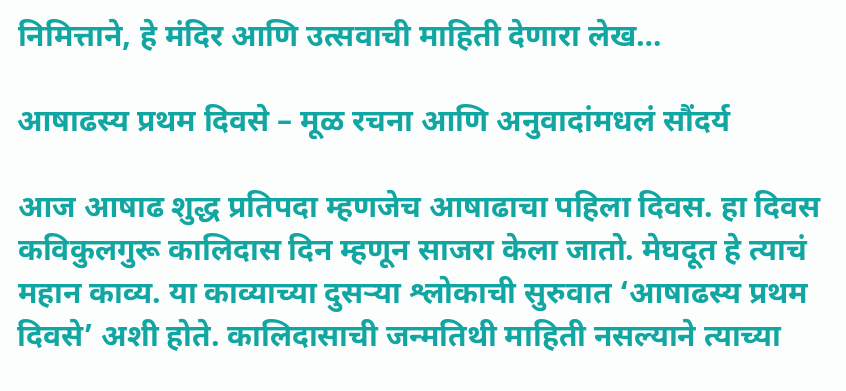निमित्ताने, हे मंदिर आणि उत्सवाची माहिती देणारा लेख…

आषाढस्य प्रथम दिवसे – मूळ रचना आणि अनुवादांमधलं सौंदर्य

आज आषाढ शुद्ध प्रतिपदा म्हणजेच आषाढाचा पहिला दिवस. हा दिवस कविकुलगुरू कालिदास दिन म्हणून साजरा केला जातो. मेघदूत हे त्याचं महान काव्य. या काव्याच्या दुसऱ्या श्लोकाची सुरुवात ‘आषाढस्य प्रथम दिवसे’ अशी होते. कालिदासाची जन्मतिथी माहिती नसल्याने त्याच्या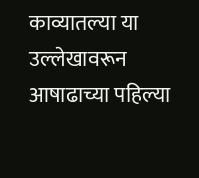काव्यातल्या या उल्लेखावरून आषाढाच्या पहिल्या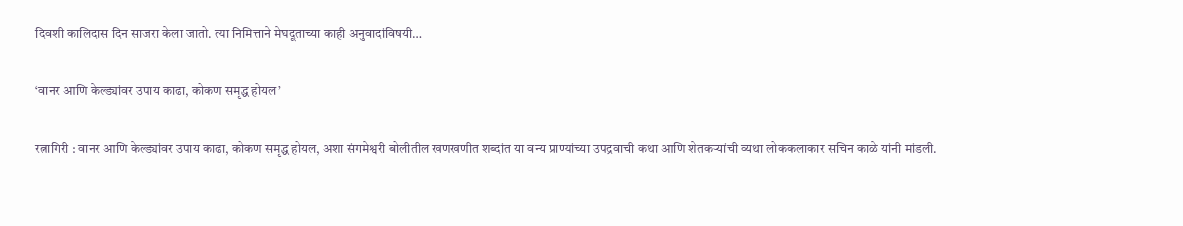दिवशी कालिदास दिन साजरा केला जातो. त्या निमित्ताने मेघदूताच्या काही अनुवादांविषयी…

‘वानर आणि केल्ड्यांवर उपाय काढा, कोकण समृद्ध होयल’

रत्नागिरी : वानर आणि केल्ड्यांवर उपाय काढा, कोकण समृद्ध होयल, अशा संगमेश्वरी बोलीतील खणखणीत शब्दांत या वन्य प्राण्यांच्या उपद्रवाची कथा आणि शेतकऱ्यांची व्यथा लोककलाकार सचिन काळे यांनी मांडली.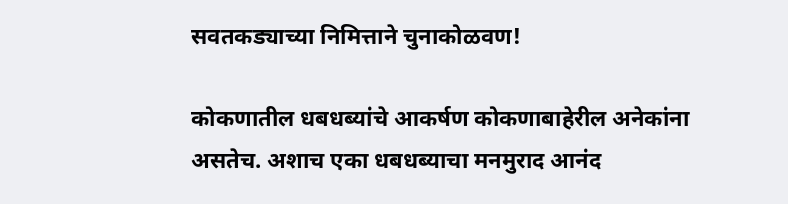सवतकड्याच्या निमित्ताने चुनाकोळवण!

कोकणातील धबधब्यांचे आकर्षण कोकणाबाहेरील अनेकांना असतेच. अशाच एका धबधब्याचा मनमुराद आनंद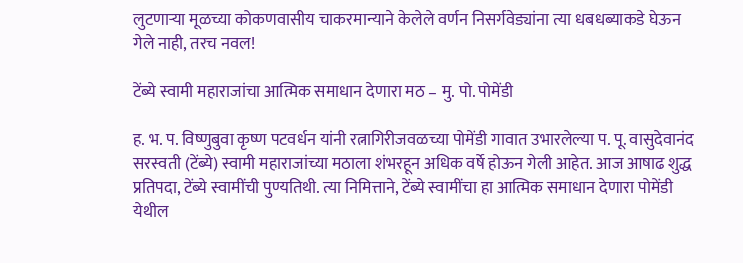लुटणाऱ्या मूळच्या कोकणवासीय चाकरमान्याने केलेले वर्णन निसर्गवेड्यांना त्या धबधब्याकडे घेऊन गेले नाही, तरच नवल!

टेंब्ये स्वामी महाराजांचा आत्मिक समाधान देणारा मठ – मु. पो. पोमेंडी

ह. भ. प. विष्णुबुवा कृष्ण पटवर्धन यांनी रत्नागिरीजवळच्या पोमेंडी गावात उभारलेल्या प. पू. वासुदेवानंद सरस्वती (टेंब्ये) स्वामी महाराजांच्या मठाला शंभरहून अधिक वर्षे होऊन गेली आहेत. आज आषाढ शुद्ध प्रतिपदा, टेंब्ये स्वामींची पुण्यतिथी. त्या निमित्ताने, टेंब्ये स्वामींचा हा आत्मिक समाधान देणारा पोमेंडी येथील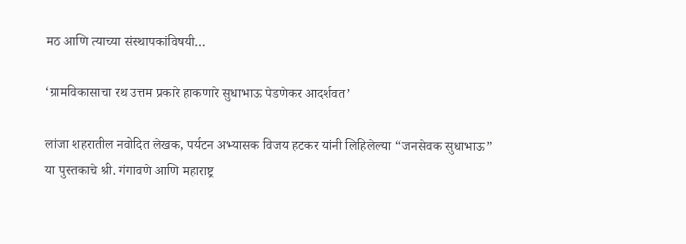मठ आणि त्याच्या संस्थापकांविषयी…

‘ग्रामविकासाचा रथ उत्तम प्रकारे हाकणारे सुधाभाऊ पेडणेकर आदर्शवत’

लांजा शहरातील नवोदित लेखक, पर्यटन अभ्यासक विजय हटकर यांनी लिहिलेल्या “जनसेवक सुधाभाऊ” या पुस्तकाचे श्री. गंगावणे आणि महाराष्ट्र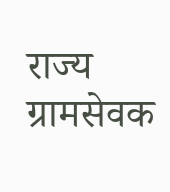राज्य ग्रामसेवक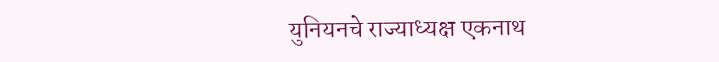युनियनचे राज्याध्यक्ष एकनाथ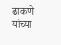ढाकणे यांच्या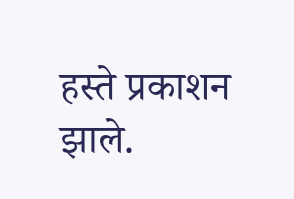हस्ते प्रकाशन झाले.